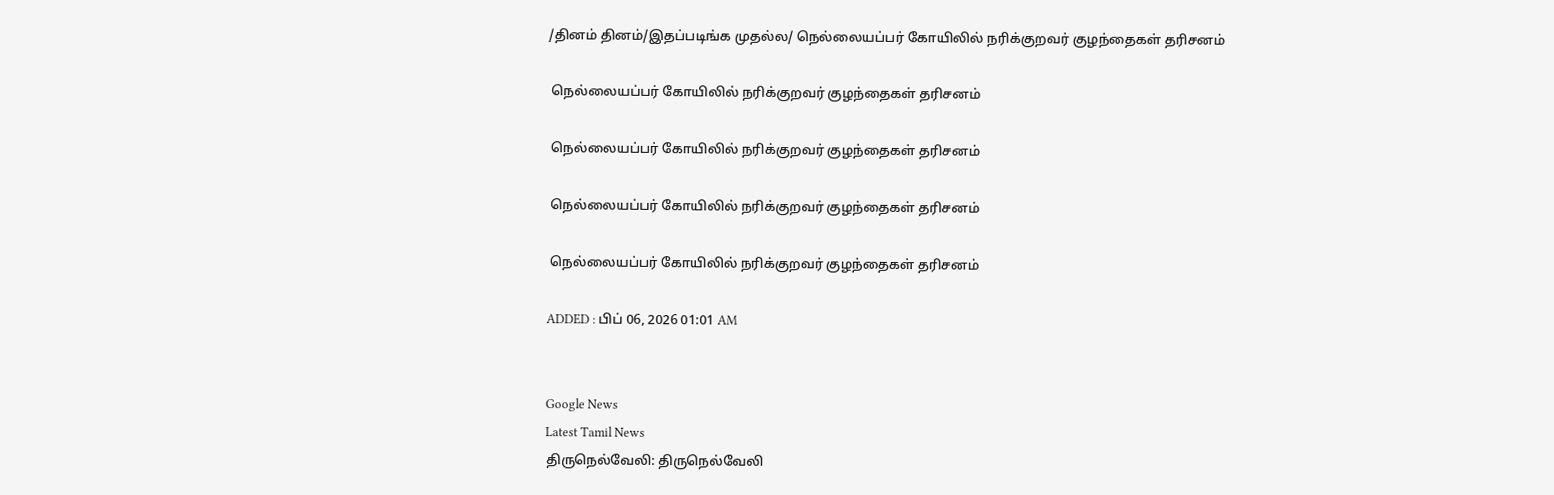/தினம் தினம்/இதப்படிங்க முதல்ல/ நெல்லையப்பர் கோயிலில் நரிக்குறவர் குழந்தைகள் தரிசனம்

 நெல்லையப்பர் கோயிலில் நரிக்குறவர் குழந்தைகள் தரிசனம்

 நெல்லையப்பர் கோயிலில் நரிக்குறவர் குழந்தைகள் தரிசனம்

 நெல்லையப்பர் கோயிலில் நரிக்குறவர் குழந்தைகள் தரிசனம்

 நெல்லையப்பர் கோயிலில் நரிக்குறவர் குழந்தைகள் தரிசனம்

ADDED : பிப் 06, 2026 01:01 AM


Google News
Latest Tamil News
திருநெல்வேலி: திருநெல்வேலி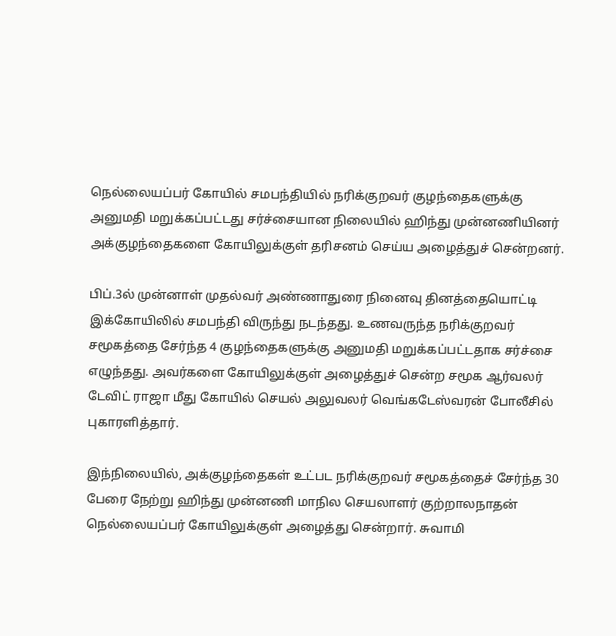நெல்லையப்பர் கோயில் சமபந்தியில் நரிக்குறவர் குழந்தைகளுக்கு அனுமதி மறுக்கப்பட்டது சர்ச்சையான நிலையில் ஹிந்து முன்னணியினர் அக்குழந்தைகளை கோயிலுக்குள் தரிசனம் செய்ய அழைத்துச் சென்றனர்.

பிப்.3ல் முன்னாள் முதல்வர் அண்ணாதுரை நினைவு தினத்தையொட்டி இக்கோயிலில் சமபந்தி விருந்து நடந்தது. உணவருந்த நரிக்குறவர் சமூகத்தை சேர்ந்த 4 குழந்தைகளுக்கு அனுமதி மறுக்கப்பட்டதாக சர்ச்சை எழுந்தது. அவர்களை கோயிலுக்குள் அழைத்துச் சென்ற சமூக ஆர்வலர் டேவிட் ராஜா மீது கோயில் செயல் அலுவலர் வெங்கடேஸ்வரன் போலீசில் புகாரளித்தார்.

இந்நிலையில், அக்குழந்தைகள் உட்பட நரிக்குறவர் சமூகத்தைச் சேர்ந்த 30 பேரை நேற்று ஹிந்து முன்னணி மாநில செயலாளர் குற்றாலநாதன் நெல்லையப்பர் கோயிலுக்குள் அழைத்து சென்றார். சுவாமி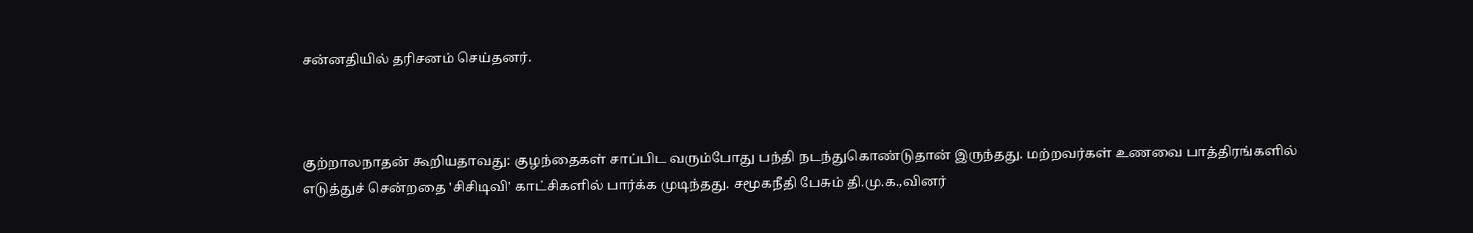சன்னதியில் தரிசனம் செய்தனர்.



குற்றாலநாதன் கூறியதாவது: குழந்தைகள் சாப்பிட வரும்போது பந்தி நடந்துகொண்டுதான் இருந்தது. மற்றவர்கள் உணவை பாத்திரங்களில் எடுத்துச் சென்றதை 'சிசிடிவி' காட்சிகளில் பார்க்க முடிந்தது. சமூகநீதி பேசும் தி.மு.க.,வினர்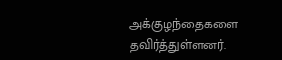அக்குழந்தைகளை தவிர்த்துள்ளனர்.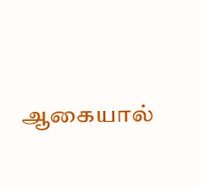ஆகையால்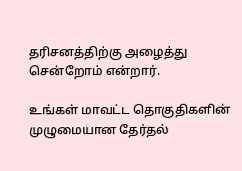தரிசனத்திற்கு அழைத்து சென்றோம் என்றார்.

உங்கள் மாவட்ட தொகுதிகளின் முழுமையான தேர்தல்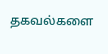தகவல்களை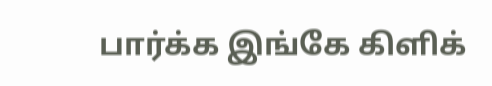பார்க்க இங்கே கிளிக்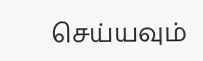செய்யவும்